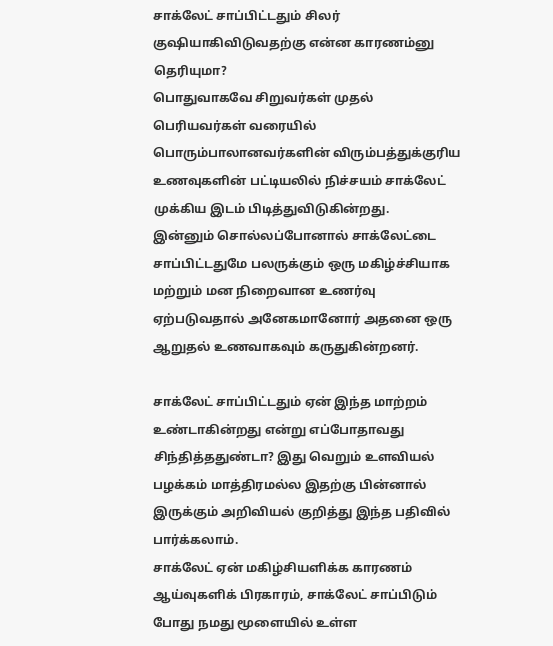சாக்லேட் சாப்பிட்டதும் சிலர் குஷியாகிவிடுவதற்கு என்ன காரணம்னு தெரியுமா?
பொதுவாகவே சிறுவர்கள் முதல் பெரியவர்கள் வரையில் பொரும்பாலானவர்களின் விரும்பத்துக்குரிய உணவுகளின் பட்டியலில் நிச்சயம் சாக்லேட் முக்கிய இடம் பிடித்துவிடுகின்றது.
இன்னும் சொல்லப்போனால் சாக்லேட்டை சாப்பிட்டதுமே பலருக்கும் ஒரு மகிழ்ச்சியாக மற்றும் மன நிறைவான உணர்வு ஏற்படுவதால் அனேகமானோர் அதனை ஒரு ஆறுதல் உணவாகவும் கருதுகின்றனர்.

சாக்லேட் சாப்பிட்டதும் ஏன் இந்த மாற்றம் உண்டாகின்றது என்று எப்போதாவது சிந்தித்ததுண்டா? இது வெறும் உளவியல் பழக்கம் மாத்திரமல்ல இதற்கு பின்னால் இருக்கும் அறிவியல் குறித்து இந்த பதிவில் பார்க்கலாம்.
சாக்லேட் ஏன் மகிழ்சியளிக்க காரணம்
ஆய்வுகளிக் பிரகாரம், சாக்லேட் சாப்பிடும் போது நமது மூளையில் உள்ள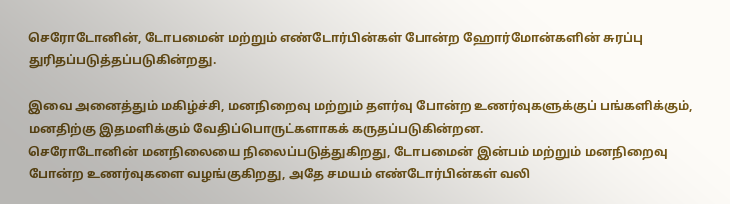செரோடோனின், டோபமைன் மற்றும் எண்டோர்பின்கள் போன்ற ஹோர்மோன்களின் சுரப்பு துரிதப்படுத்தப்படுகின்றது.

இவை அனைத்தும் மகிழ்ச்சி, மனநிறைவு மற்றும் தளர்வு போன்ற உணர்வுகளுக்குப் பங்களிக்கும், மனதிற்கு இதமளிக்கும் வேதிப்பொருட்களாகக் கருதப்படுகின்றன.
செரோடோனின் மனநிலையை நிலைப்படுத்துகிறது, டோபமைன் இன்பம் மற்றும் மனநிறைவு போன்ற உணர்வுகளை வழங்குகிறது, அதே சமயம் எண்டோர்பின்கள் வலி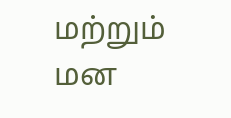மற்றும் மன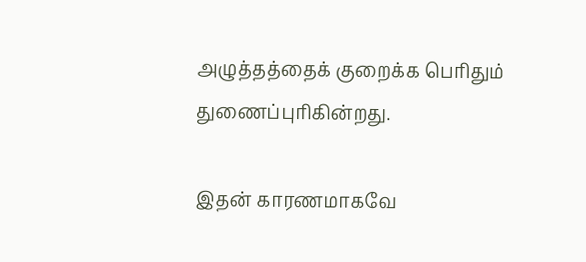அழுத்தத்தைக் குறைக்க பெரிதும் துணைப்புரிகின்றது.

இதன் காரணமாகவே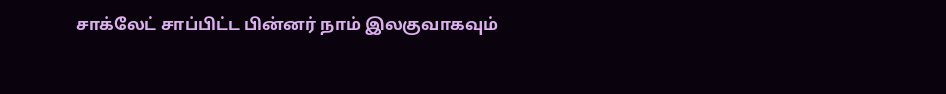சாக்லேட் சாப்பிட்ட பின்னர் நாம் இலகுவாகவும்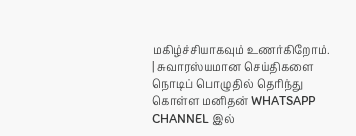மகிழ்ச்சியாகவும் உணர்கிறோம்.
| சுவாரஸ்யமான செய்திகளை நொடிப் பொழுதில் தெரிந்து கொள்ள மனிதன் WHATSAPP CHANNEL இல்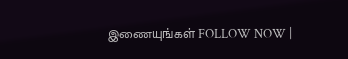இணையுங்கள் FOLLOW NOW |